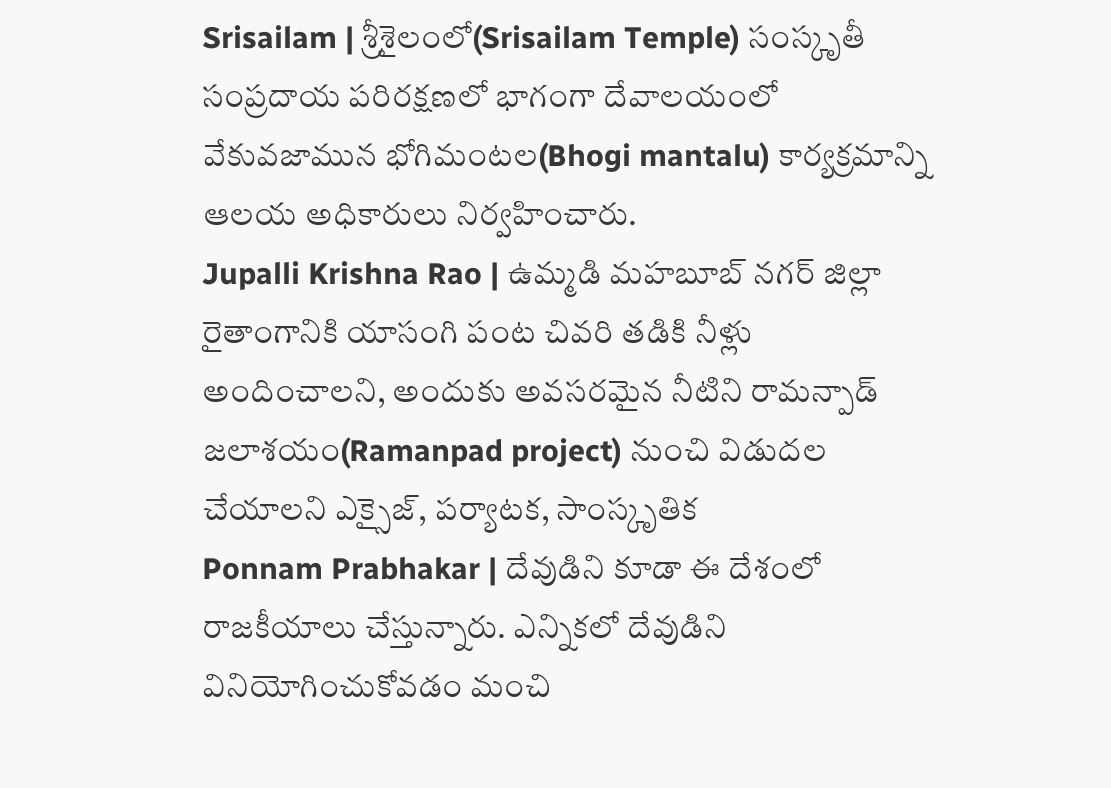Srisailam | శ్రీశైలంలో(Srisailam Temple) సంస్కృతీ సంప్రదాయ పరిరక్షణలో భాగంగా దేవాలయంలో వేకువజామున భోగిమంటల(Bhogi mantalu) కార్యక్రమాన్ని ఆలయ అధికారులు నిర్వహించారు.
Jupalli Krishna Rao | ఉమ్మడి మహబూబ్ నగర్ జిల్లా రైతాంగానికి యాసంగి పంట చివరి తడికి నీళ్లు అందించాలని, అందుకు అవసరమైన నీటిని రామన్పాడ్ జలాశయం(Ramanpad project) నుంచి విడుదల చేయాలని ఎక్సైజ్, పర్యాటక, సాంస్కృతిక
Ponnam Prabhakar | దేవుడిని కూడా ఈ దేశంలో రాజకీయాలు చేస్తున్నారు. ఎన్నికలో దేవుడిని వినియోగించుకోవడం మంచి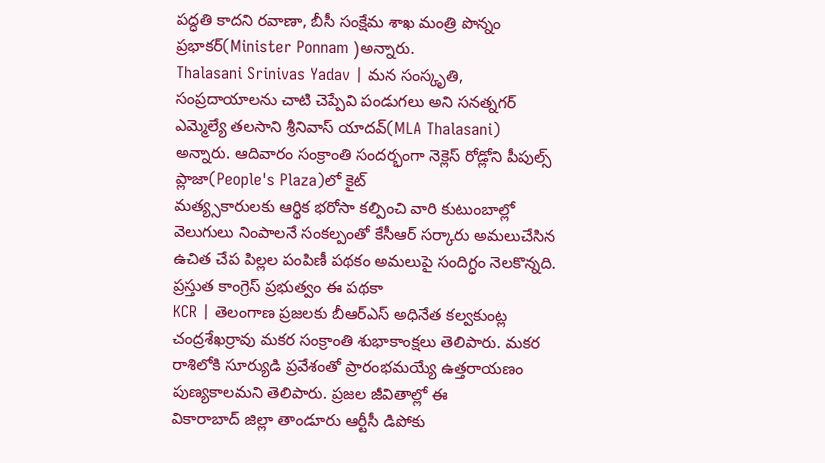పద్ధతి కాదని రవాణా, బీసీ సంక్షేమ శాఖ మంత్రి పొన్నం ప్రభాకర్(Minister Ponnam )అన్నారు.
Thalasani Srinivas Yadav | మన సంస్కృతి, సంప్రదాయాలను చాటి చెప్పేవి పండుగలు అని సనత్నగర్ ఎమ్మెల్యే తలసాని శ్రీనివాస్ యాదవ్(MLA Thalasani) అన్నారు. ఆదివారం సంక్రాంతి సందర్భంగా నెక్లెస్ రోడ్లోని పీపుల్స్ ప్లాజా(People's Plaza)లో కైట్
మత్య్సకారులకు ఆర్థిక భరోసా కల్పించి వారి కుటుంబాల్లో వెలుగులు నింపాలనే సంకల్పంతో కేసీఆర్ సర్కారు అమలుచేసిన ఉచిత చేప పిల్లల పంపిణీ పథకం అమలుపై సందిగ్ధం నెలకొన్నది. ప్రస్తుత కాంగ్రెస్ ప్రభుత్వం ఈ పథకా
KCR | తెలంగాణ ప్రజలకు బీఆర్ఎస్ అధినేత కల్వకుంట్ల చంద్రశేఖర్రావు మకర సంక్రాంతి శుభాకాంక్షలు తెలిపారు. మకర రాశిలోకి సూర్యుడి ప్రవేశంతో ప్రారంభమయ్యే ఉత్తరాయణం పుణ్యకాలమని తెలిపారు. ప్రజల జీవితాల్లో ఈ
వికారాబాద్ జిల్లా తాండూరు ఆర్టీసీ డిపోకు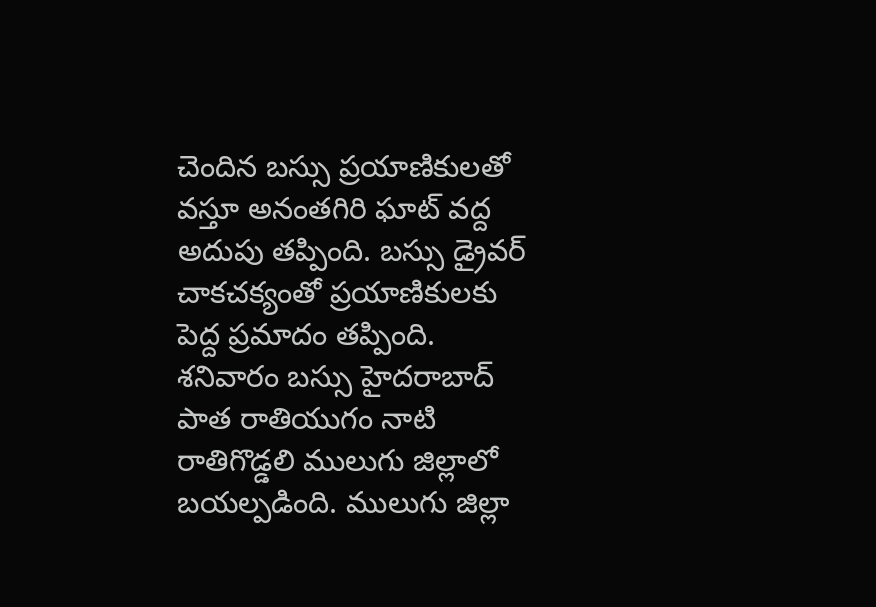చెందిన బస్సు ప్రయాణికులతో వస్తూ అనంతగిరి ఘాట్ వద్ద అదుపు తప్పింది. బస్సు డ్రైవర్ చాకచక్యంతో ప్రయాణికులకు పెద్ద ప్రమాదం తప్పింది. శనివారం బస్సు హైదరాబాద్
పాత రాతియుగం నాటి రాతిగొడ్డలి ములుగు జిల్లాలో బయల్పడింది. ములుగు జిల్లా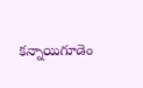కన్నాయిగూడెం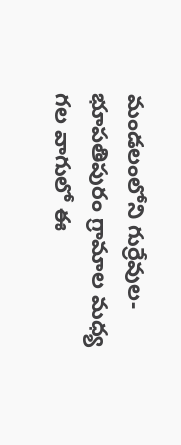మండలంలోని గుర్రేవుల- భూపతిపురం గ్రామాల మధ్య గల వాగులో ఈ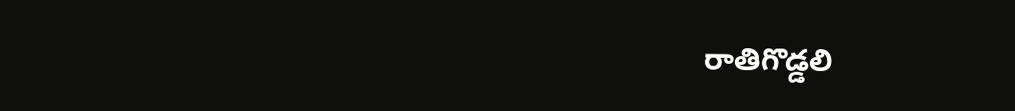రాతిగొడ్డలి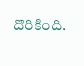దొరికింది.